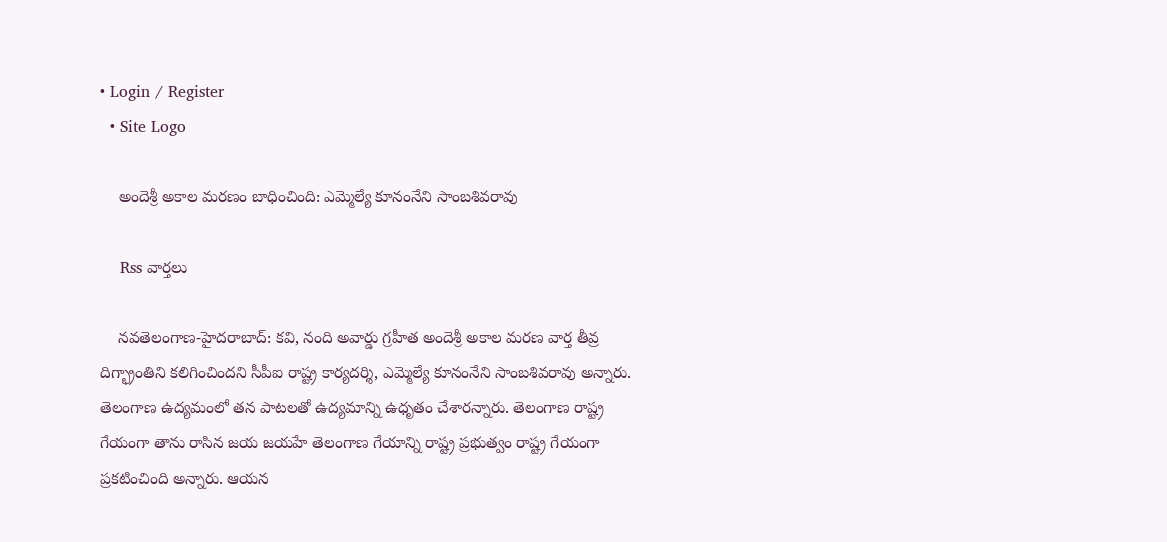• Login / Register
  • Site Logo

    అందెశ్రీ అకాల మరణం బాధించింది: ఎమ్మెల్యే కూనంనేని సాంబశివరావు

    Rss వార్తలు

    న‌వ‌తెలంగాణ‌-హైద‌రాబాద్‌: క‌వి, నంది అవార్డు గ్రహీత అందెశ్రీ అకాల మ‌ర‌ణ వార్త తీవ్ర దిగ్భ్రాంతిని కలిగించింద‌ని సీపీఐ రాష్ట్ర కార్యదర్శి, ఎమ్మెల్యే కూనంనేని సాంబశివరావు అన్నారు. తెలంగాణ ఉద్యమంలో తన పాటలతో ఉద్యమాన్ని ఉధృతం చేశారన్నారు. తెలంగాణ రాష్ట్ర గేయంగా తాను రాసిన జయ జయహే తెలంగాణ గేయాన్ని రాష్ట్ర ప్రభుత్వం రాష్ట్ర గేయంగా ప్రకటించింది అన్నారు. ఆయన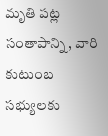మృతి పట్ల సంతాపాన్ని, వారి కుటుంబ సభ్యులకు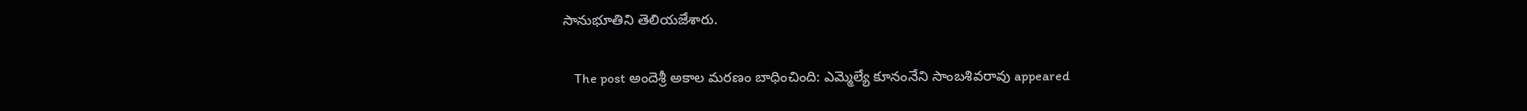సానుభూతిని తెలియజేశారు.

    The post అందెశ్రీ అకాల మ‌ర‌ణం బాధించింది: ఎమ్మెల్యే కూనంనేని సాంబశివరావు appeared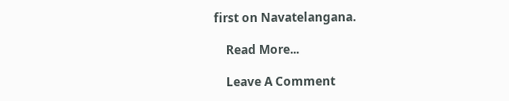first on Navatelangana.

    Read More...

    Leave A Comment